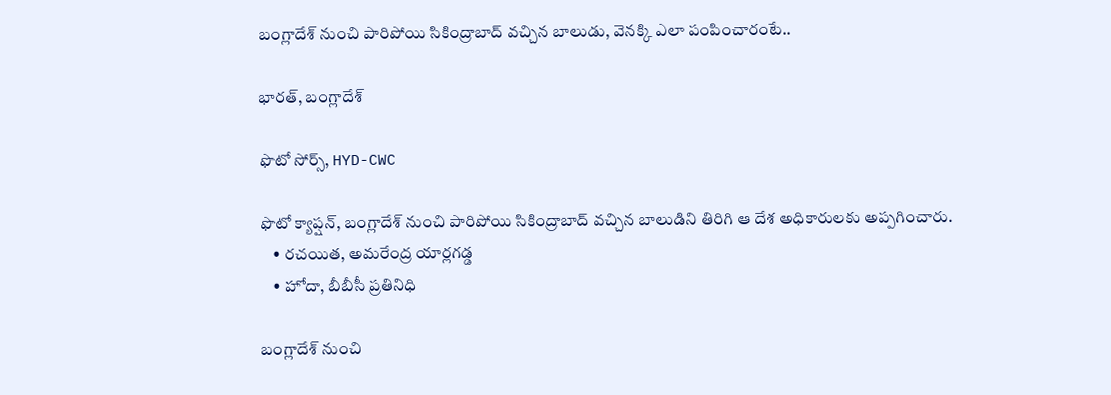బంగ్లాదేశ్ నుంచి పారిపోయి సికింద్రాబాద్ వచ్చిన బాలుడు, వెనక్కి ఎలా పంపించారంటే..

భారత్, బంగ్లాదేశ్

ఫొటో సోర్స్, HYD-CWC

ఫొటో క్యాప్షన్, బంగ్లాదేశ్ నుంచి పారిపోయి సికింద్రాబాద్ వచ్చిన బాలుడిని తిరిగి ఆ దేశ అధికారులకు అప్పగించారు.
    • రచయిత, అమరేంద్ర యార్లగడ్డ
    • హోదా, బీబీసీ ప్రతినిధి

బంగ్లాదేశ్ నుంచి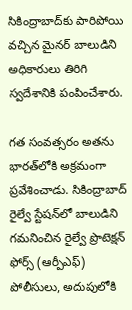సికింద్రాబాద్‌కు పారిపోయి వచ్చిన మైనర్ బాలుడిని అధికారులు తిరిగి స్వదేశానికి పంపించేశారు.

గత సంవత్సరం అతను భారత్‌లోకి అక్రమంగా ప్రవేశించాడు. సికింద్రాబాద్ రైల్వే స్టేషన్‌లో బాలుడిని గమనించిన రైల్వే ప్రొటెక్షన్ ఫోర్స్ (ఆర్పీఎఫ్) పోలీసులు, అదుపులోకి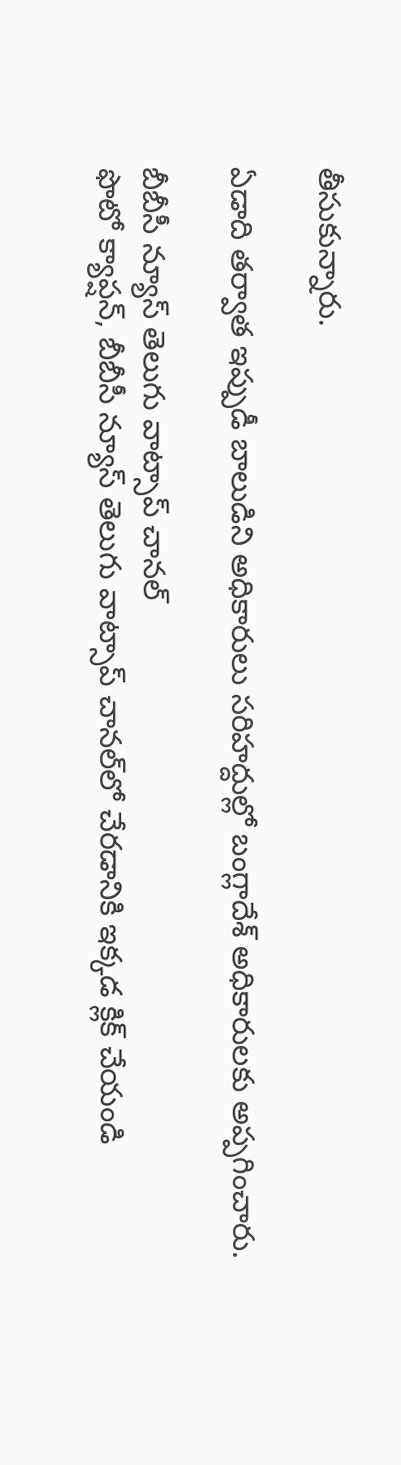తీసుకున్నారు.

ఏడాది తర్వాత ఇప్పుడీ బాలుడిని అధికారులు సరిహద్దుల్లో బంగ్లాదేశ్‌ అధికారులకు అప్పగించారు.

బీబీసీ న్యూస్ తెలుగు వాట్సాప్ చానల్‌
ఫొటో క్యాప్షన్, బీబీసీ న్యూస్ తెలుగు వాట్సాప్ చానల్‌లో చేరడానికి ఇక్కడ క్లిక్ చేయండి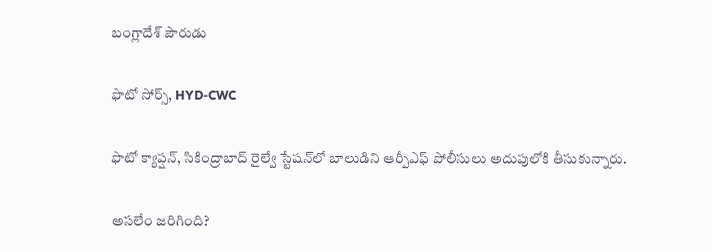బంగ్లాదేశ్ పౌరుడు

ఫొటో సోర్స్, HYD-CWC

ఫొటో క్యాప్షన్, సికింద్రాబాద్ రైల్వే స్టేషన్‌లో బాలుడిని ఆర్పీఎఫ్ పోలీసులు అదుపులోకి తీసుకున్నారు.

అసలేం జరిగింది?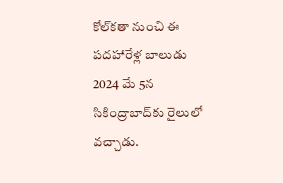కోల్‌కతా నుంచి ఈ పదహారేళ్ల బాలుడు 2024 మే 5న సికింద్రాబాద్‌కు రైలులో వచ్చాడు.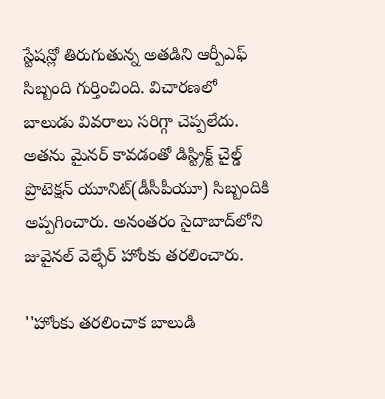స్టేషన్లో తిరుగుతున్న అతడిని ఆర్పీఎఫ్ సిబ్బంది గుర్తించింది. విచారణలో బాలుడు వివరాలు సరిగ్గా చెప్పలేదు. అతను మైనర్ కావడంతో డిస్ట్రిక్ట్ చైల్డ్ ప్రొటెక్షన్ యూనిట్(డీసీపీయూ) సిబ్బందికి అప్పగించారు. అనంతరం సైదాబాద్‌లోని జువైనల్ వెల్ఫేర్ హోంకు తరలించారు.

''హోంకు తరలించాక బాలుడి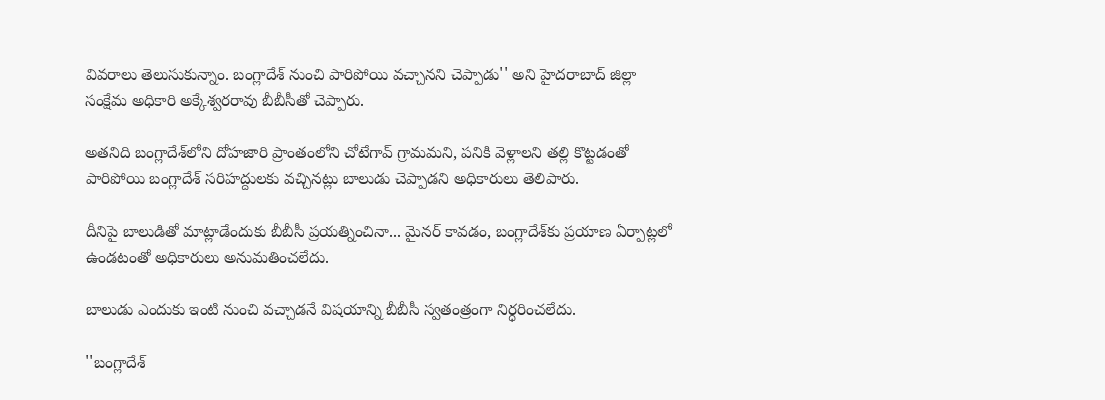వివరాలు తెలుసుకున్నాం. బంగ్లాదేశ్ నుంచి పారిపోయి వచ్చానని చెప్పాడు'' అని హైదరాబాద్ జిల్లా సంక్షేమ అధికారి అక్కేశ్వరరావు బీబీసీతో చెప్పారు.

అతనిది బంగ్లాదేశ్‌లోని దోహజారి ప్రాంతంలోని చోటేగావ్ గ్రామమని, పనికి వెళ్లాలని తల్లి కొట్టడంతో పారిపోయి బంగ్లాదేశ్ సరిహద్దులకు వచ్చినట్లు బాలుడు చెప్పాడని అధికారులు తెలిపారు.

దీనిపై బాలుడితో మాట్లాడేందుకు బీబీసీ ప్రయత్నించినా... మైనర్ కావడం, బంగ్లాదేశ్‌కు ప్రయాణ ఏర్పాట్లలో ఉండటంతో అధికారులు అనుమతించలేదు.

బాలుడు ఎందుకు ఇంటి నుంచి వచ్చాడనే విషయాన్ని బీబీసీ స్వతంత్రంగా నిర్ధరించలేదు.

''బంగ్లాదేశ్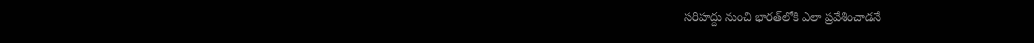సరిహద్దు నుంచి భారత్‌లోకి ఎలా ప్రవేశించాడనే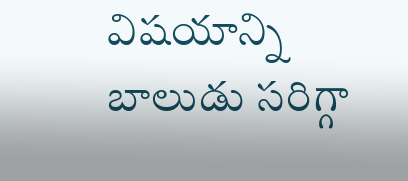విషయాన్ని బాలుడు సరిగ్గా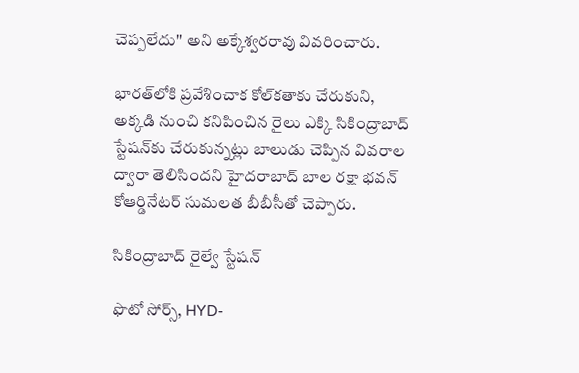చెప్పలేదు'' అని అక్కేశ్వరరావు వివరించారు.

భారత్‌లోకి ప్రవేశించాక కోల్‌కతాకు చేరుకుని, అక్కడి నుంచి కనిపించిన రైలు ఎక్కి సికింద్రాబాద్ స్టేషన్‌కు చేరుకున్నట్లు బాలుడు చెప్పిన వివరాల ద్వారా తెలిసిందని హైదరాబాద్ బాల రక్షా భవన్ కోఆర్డినేటర్ సుమలత బీబీసీతో చెప్పారు.

సికింద్రాబాద్ రైల్వే స్టేషన్

ఫొటో సోర్స్, HYD-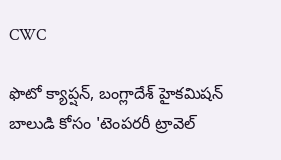CWC

ఫొటో క్యాప్షన్, బంగ్లాదేశ్ హైకమిషన్ బాలుడి కోసం 'టెంపరరీ ట్రావెల్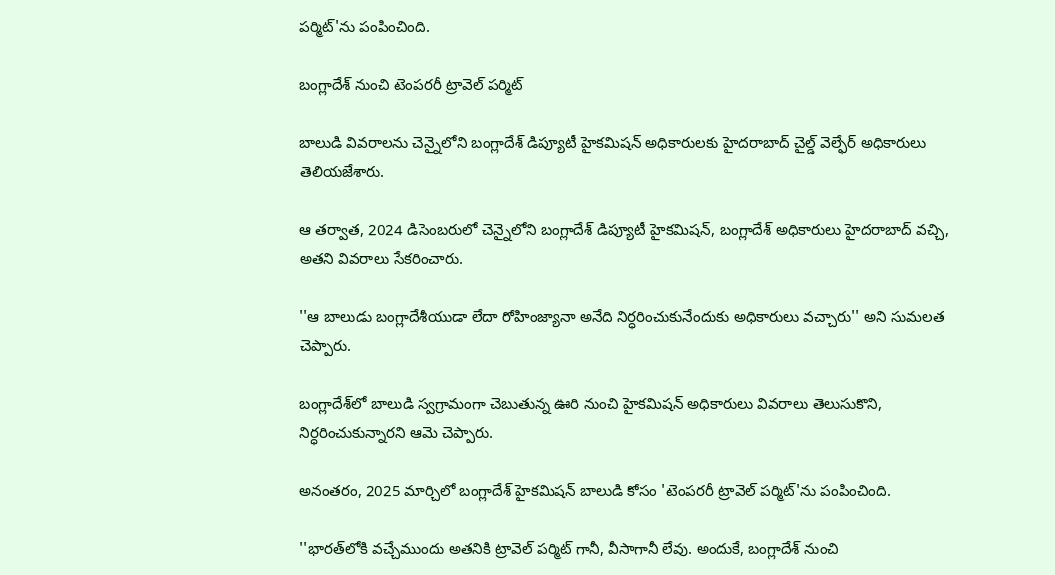పర్మిట్‌'ను పంపించింది.

బంగ్లాదేశ్ నుంచి టెంపరరీ ట్రావెల్ పర్మిట్

బాలుడి వివరాలను చెన్నైలోని బంగ్లాదేశ్ డిప్యూటీ హైకమిషన్ అధికారులకు హైదరాబాద్ చైల్డ్ వెల్ఫేర్ అధికారులు తెలియజేశారు.

ఆ తర్వాత, 2024 డిసెంబరులో చెన్నైలోని బంగ్లాదేశ్ డిప్యూటీ హైకమిషన్, బంగ్లాదేశ్ అధికారులు హైదరాబాద్ వచ్చి, అతని వివరాలు సేకరించారు.

''ఆ బాలుడు బంగ్లాదేశీయుడా లేదా రోహింజ్యానా అనేది నిర్ధరించుకునేందుకు అధికారులు వచ్చారు'' అని సుమలత చెప్పారు.

బంగ్లాదేశ్‌లో బాలుడి స్వగ్రామంగా చెబుతున్న ఊరి నుంచి హైకమిషన్ అధికారులు వివరాలు తెలుసుకొని, నిర్ధరించుకున్నారని ఆమె చెప్పారు.

అనంతరం, 2025 మార్చిలో బంగ్లాదేశ్ హైకమిషన్ బాలుడి కోసం 'టెంపరరీ ట్రావెల్ పర్మిట్‌'ను పంపించింది.

''భారత్‌లోకి వచ్చేముందు అతనికి ట్రావెల్ పర్మిట్ గానీ, వీసాగానీ లేవు. అందుకే, బంగ్లాదేశ్ నుంచి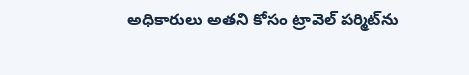అధికారులు అతని కోసం ట్రావెల్ పర్మిట్‌ను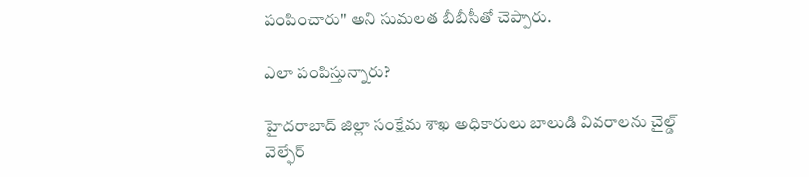పంపించారు'' అని సుమలత బీబీసీతో చెప్పారు.

ఎలా పంపిస్తున్నారు?

హైదరాబాద్ జిల్లా సంక్షేమ శాఖ అధికారులు బాలుడి వివరాలను చైల్డ్ వెల్ఫేర్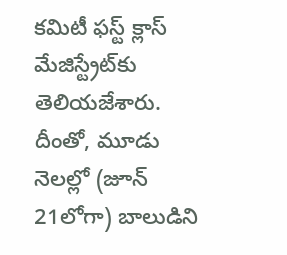కమిటీ ఫస్ట్ క్లాస్ మేజిస్ట్రేట్‌కు తెలియజేశారు. దీంతో, మూడు నెలల్లో (జూన్ 21లోగా) బాలుడిని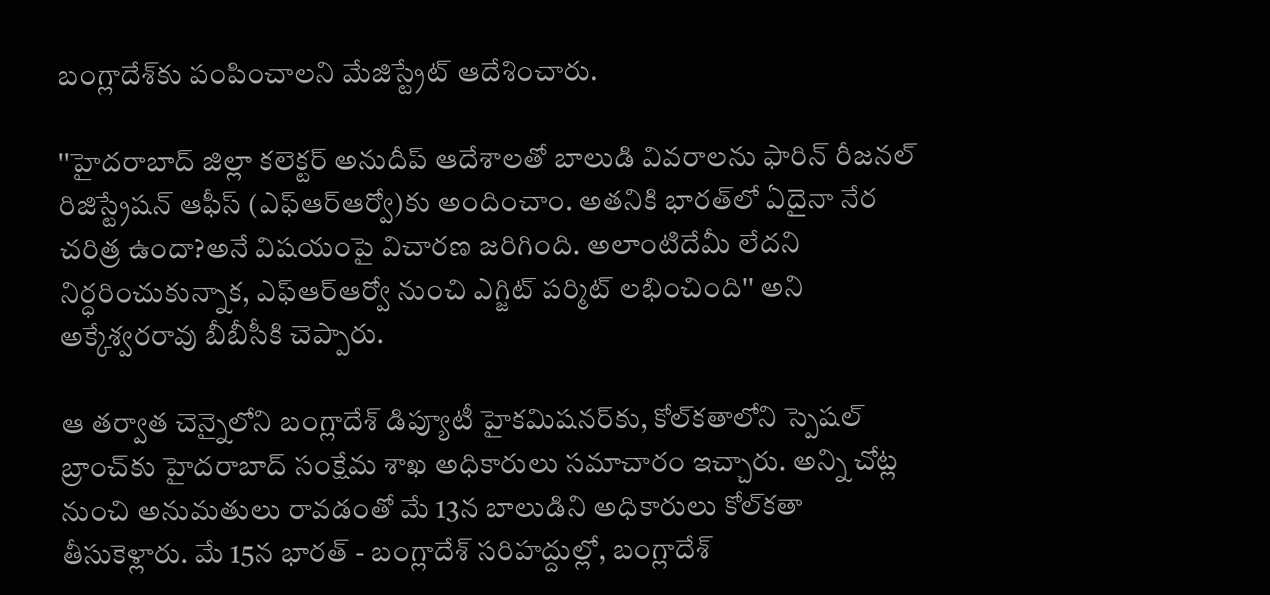బంగ్లాదేశ్‌కు పంపించాలని మేజిస్ట్రేట్‌ ఆదేశించారు.

''హైదరాబాద్ జిల్లా కలెక్టర్ అనుదీప్ ఆదేశాలతో బాలుడి వివరాలను ఫారిన్ రీజనల్ రిజిస్ట్రేషన్ ఆఫీస్ (ఎఫ్ఆర్ఆర్వో)కు అందించాం. అతనికి భారత్‌లో ఏదైనా నేర చరిత్ర ఉందా?అనే విషయంపై విచారణ జరిగింది. అలాంటిదేమీ లేదని నిర్ధరించుకున్నాక, ఎఫ్ఆర్ఆర్వో నుంచి ఎగ్జిట్ పర్మిట్ లభించింది'' అని అక్కేశ్వరరావు బీబీసీకి చెప్పారు.

ఆ తర్వాత చెన్నైలోని బంగ్లాదేశ్ డిప్యూటీ హైకమిషనర్‌కు, కోల్‌కతాలోని స్పెషల్ బ్రాంచ్‌కు హైదరాబాద్ సంక్షేమ శాఖ అధికారులు సమాచారం ఇచ్చారు. అన్ని చోట్ల నుంచి అనుమతులు రావడంతో మే 13న బాలుడిని అధికారులు కోల్‌కతా తీసుకెళ్లారు. మే 15న భారత్ - బంగ్లాదేశ్ సరిహద్దుల్లో, బంగ్లాదేశ్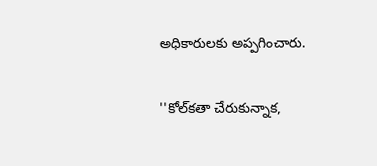అధికారులకు అప్పగించారు.

''కోల్‌కతా చేరుకున్నాక,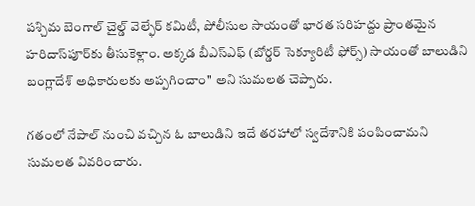పశ్చిమ బెంగాల్ చైల్డ్ వెల్ఫేర్ కమిటీ, పోలీసుల సాయంతో భారత సరిహద్దు ప్రాంతమైన హరిదాస్‌పూర్‌కు తీసుకెళ్లాం. అక్కడ బీఎస్ఎఫ్ (బోర్డర్ సెక్యూరిటీ ఫోర్స్) సాయంతో బాలుడిని బంగ్లాదేశ్ అధికారులకు అప్పగించాం'' అని సుమలత చెప్పారు.

గతంలో నేపాల్ నుంచి వచ్చిన ఓ బాలుడిని ఇదే తరహాలో స్వదేశానికి పంపించామని సుమలత వివరించారు.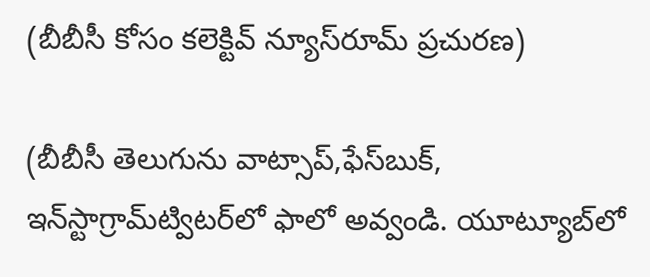(బీబీసీ కోసం కలెక్టివ్ న్యూస్‌రూమ్ ప్రచురణ)

(బీబీసీ తెలుగును వాట్సాప్‌,ఫేస్‌బుక్, ఇన్‌స్టాగ్రామ్‌ట్విటర్‌లో ఫాలో అవ్వండి. యూట్యూబ్‌లో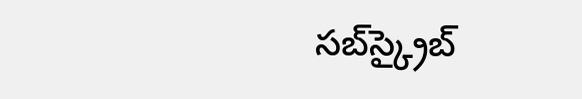సబ్‌స్క్రైబ్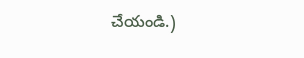చేయండి.)